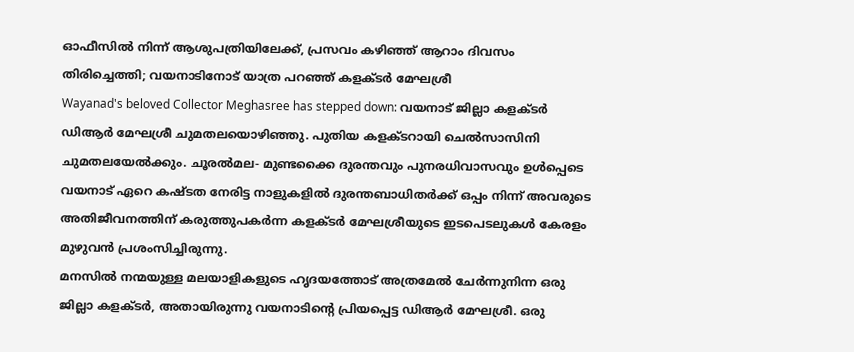ഓഫീസിൽ നിന്ന് ആശുപത്രിയിലേക്ക്, പ്രസവം കഴിഞ്ഞ് ആറാം ദിവസം തിരിച്ചെത്തി; വയനാടിനോട് യാത്ര പറഞ്ഞ് കളക്ടർ മേഘശ്രീ
Wayanad's beloved Collector Meghasree has stepped down: വയനാട് ജില്ലാ കളക്ടർ ഡിആർ മേഘശ്രീ ചുമതലയൊഴിഞ്ഞു. പുതിയ കളക്ടറായി ചെൽസാസിനി ചുമതലയേൽക്കും. ചൂരൽമല- മുണ്ടക്കൈ ദുരന്തവും പുനരധിവാസവും ഉൾപ്പെടെ വയനാട് ഏറെ കഷ്ടത നേരിട്ട നാളുകളിൽ ദുരന്തബാധിതർക്ക് ഒപ്പം നിന്ന് അവരുടെ അതിജീവനത്തിന് കരുത്തുപകർന്ന കളക്ടർ മേഘശ്രീയുടെ ഇടപെടലുകൾ കേരളം മുഴുവൻ പ്രശംസിച്ചിരുന്നു.
മനസിൽ നന്മയുള്ള മലയാളികളുടെ ഹൃദയത്തോട് അത്രമേൽ ചേർന്നുനിന്ന ഒരു ജില്ലാ കളക്ടർ, അതായിരുന്നു വയനാടിന്റെ പ്രിയപ്പെട്ട ഡിആർ മേഘശ്രീ. ഒരു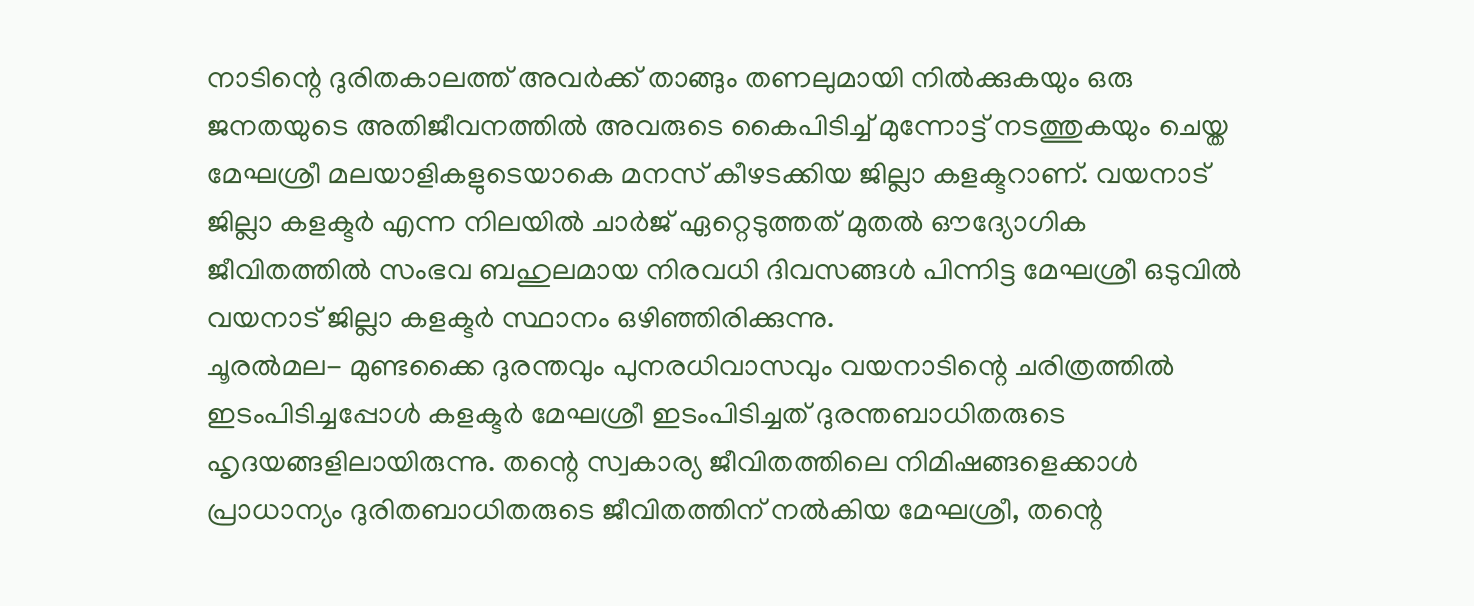നാടിന്റെ ദുരിതകാലത്ത് അവർക്ക് താങ്ങും തണലുമായി നിൽക്കുകയും ഒരു ജനതയുടെ അതിജീവനത്തിൽ അവരുടെ കൈപിടിച്ച് മുന്നോട്ട് നടത്തുകയും ചെയ്ത മേഘശ്രീ മലയാളികളുടെയാകെ മനസ് കീഴടക്കിയ ജില്ലാ കളക്ടറാണ്. വയനാട് ജില്ലാ കളക്ടർ എന്ന നിലയിൽ ചാർജ് ഏറ്റെടുത്തത് മുതൽ ഔദ്യോഗിക ജീവിതത്തിൽ സംഭവ ബഹുലമായ നിരവധി ദിവസങ്ങൾ പിന്നിട്ട മേഘശ്രീ ഒടുവിൽ വയനാട് ജില്ലാ കളക്ടർ സ്ഥാനം ഒഴിഞ്ഞിരിക്കുന്നു.
ചൂരൽമല- മുണ്ടക്കൈ ദുരന്തവും പുനരധിവാസവും വയനാടിന്റെ ചരിത്രത്തിൽ ഇടംപിടിച്ചപ്പോൾ കളക്ടർ മേഘശ്രീ ഇടംപിടിച്ചത് ദുരന്തബാധിതരുടെ ഹൃദയങ്ങളിലായിരുന്നു. തന്റെ സ്വകാര്യ ജീവിതത്തിലെ നിമിഷങ്ങളെക്കാൾ പ്രാധാന്യം ദുരിതബാധിതരുടെ ജീവിതത്തിന് നൽകിയ മേഘശ്രീ, തന്റെ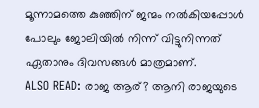മൂന്നാമത്തെ കുഞ്ഞിന് ജന്മം നൽകിയപ്പോൾ പോലും ജോലിയിൽ നിന്ന് വിട്ടുനിന്നത് ഏതാനും ദിവസങ്ങൾ മാത്രമാണ്.
ALSO READ: രാജ ആര്? ആനി രാജയുടെ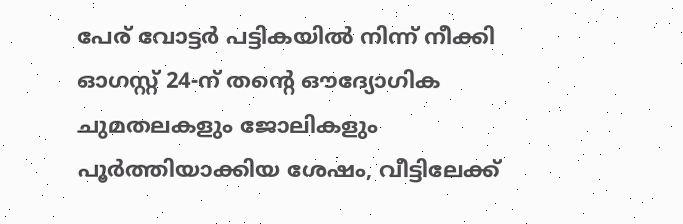പേര് വോട്ടർ പട്ടികയിൽ നിന്ന് നീക്കി
ഓഗസ്റ്റ് 24-ന് തന്റെ ഔദ്യോഗിക ചുമതലകളും ജോലികളും പൂർത്തിയാക്കിയ ശേഷം, വീട്ടിലേക്ക്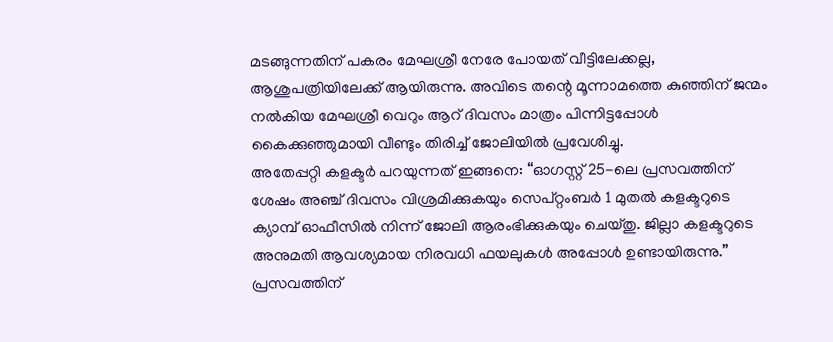മടങ്ങുന്നതിന് പകരം മേഘശ്രീ നേരേ പോയത് വീട്ടിലേക്കല്ല, ആശുപത്രിയിലേക്ക് ആയിരുന്നു. അവിടെ തന്റെ മൂന്നാമത്തെ കുഞ്ഞിന് ജന്മം നൽകിയ മേഘശ്രീ വെറും ആറ് ദിവസം മാത്രം പിന്നിട്ടപ്പോൾ കൈക്കുഞ്ഞുമായി വീണ്ടും തിരിച്ച് ജോലിയിൽ പ്രവേശിച്ചു.
അതേപ്പറ്റി കളക്ടർ പറയുന്നത് ഇങ്ങനെ: “ഓഗസ്റ്റ് 25-ലെ പ്രസവത്തിന് ശേഷം അഞ്ച് ദിവസം വിശ്രമിക്കുകയും സെപ്റ്റംബർ 1 മുതൽ കളക്ടറുടെ ക്യാമ്പ് ഓഫീസിൽ നിന്ന് ജോലി ആരംഭിക്കുകയും ചെയ്തു. ജില്ലാ കളക്ടറുടെ അനുമതി ആവശ്യമായ നിരവധി ഫയലുകൾ അപ്പോൾ ഉണ്ടായിരുന്നു.” പ്രസവത്തിന്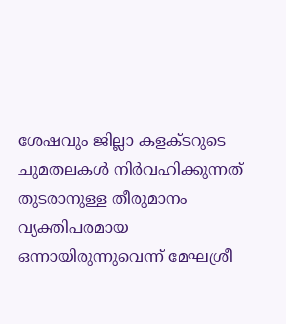ശേഷവും ജില്ലാ കളക്ടറുടെ ചുമതലകൾ നിർവഹിക്കുന്നത് തുടരാനുള്ള തീരുമാനം വ്യക്തിപരമായ ഒന്നായിരുന്നുവെന്ന് മേഘശ്രീ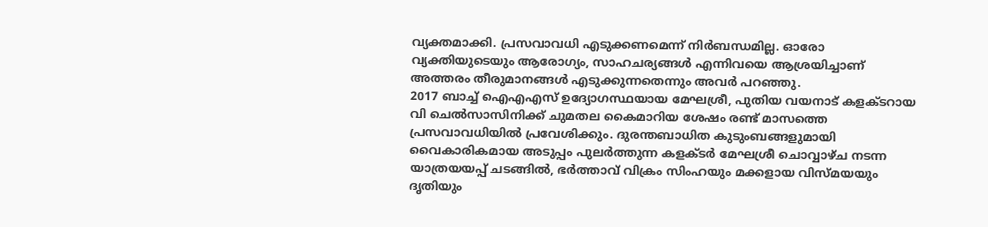വ്യക്തമാക്കി. പ്രസവാവധി എടുക്കണമെന്ന് നിർബന്ധമില്ല. ഓരോ വ്യക്തിയുടെയും ആരോഗ്യം, സാഹചര്യങ്ങൾ എന്നിവയെ ആശ്രയിച്ചാണ് അത്തരം തീരുമാനങ്ങൾ എടുക്കുന്നതെന്നും അവർ പറഞ്ഞു.
2017 ബാച്ച് ഐഎഎസ് ഉദ്യോഗസ്ഥയായ മേഘശ്രീ, പുതിയ വയനാട് കളക്ടറായ വി ചെൽസാസിനിക്ക് ചുമതല കൈമാറിയ ശേഷം രണ്ട് മാസത്തെ പ്രസവാവധിയിൽ പ്രവേശിക്കും. ദുരന്തബാധിത കുടുംബങ്ങളുമായി വൈകാരികമായ അടുപ്പം പുലർത്തുന്ന കളക്ടർ മേഘശ്രീ ചൊവ്വാഴ്ച നടന്ന യാത്രയയപ്പ് ചടങ്ങിൽ, ഭർത്താവ് വിക്രം സിംഹയും മക്കളായ വിസ്മയയും ദൃതിയും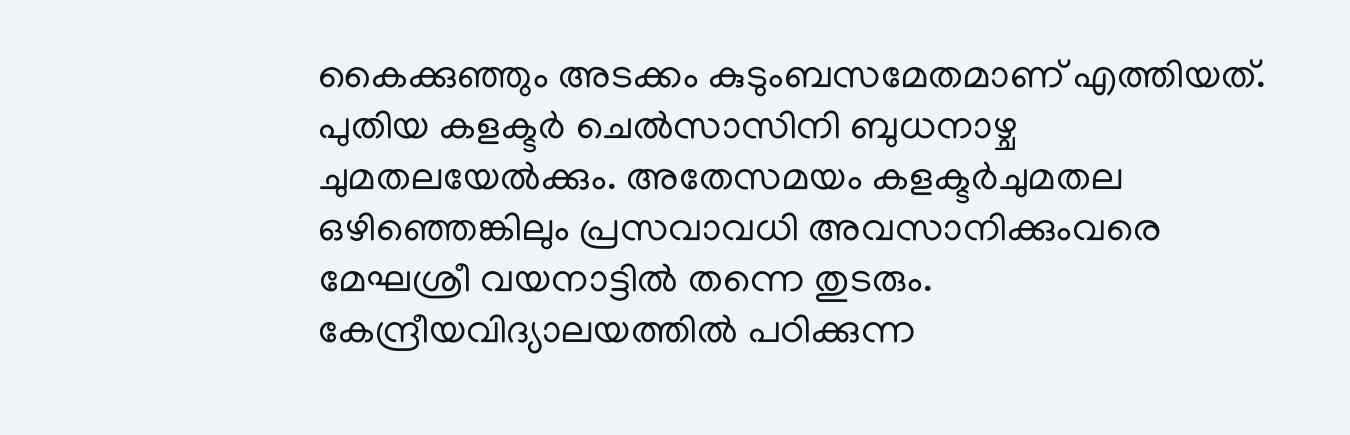കൈക്കുഞ്ഞും അടക്കം കുടുംബസമേതമാണ് എത്തിയത്.
പുതിയ കളക്ടർ ചെൽസാസിനി ബുധനാഴ്ച ചുമതലയേൽക്കും. അതേസമയം കളക്ടർചുമതല ഒഴിഞ്ഞെങ്കിലും പ്രസവാവധി അവസാനിക്കുംവരെ മേഘശ്രീ വയനാട്ടിൽ തന്നെ തുടരും. കേന്ദ്രീയവിദ്യാലയത്തിൽ പഠിക്കുന്ന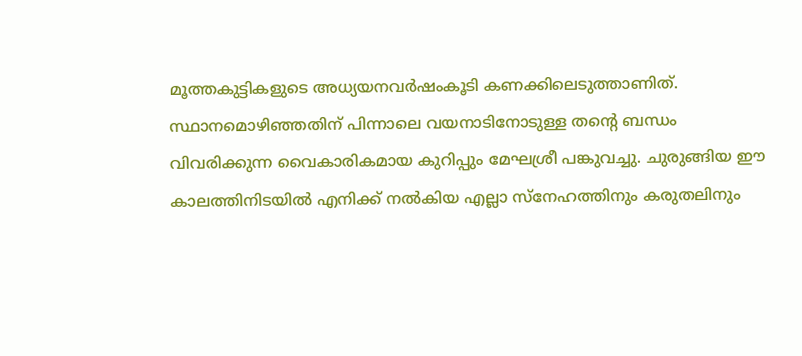മൂത്തകുട്ടികളുടെ അധ്യയനവർഷംകൂടി കണക്കിലെടുത്താണിത്. സ്ഥാനമൊഴിഞ്ഞതിന് പിന്നാലെ വയനാടിനോടുള്ള തന്റെ ബന്ധം വിവരിക്കുന്ന വൈകാരികമായ കുറിപ്പും മേഘശ്രീ പങ്കുവച്ചു. ചുരുങ്ങിയ ഈ കാലത്തിനിടയിൽ എനിക്ക് നൽകിയ എല്ലാ സ്നേഹത്തിനും കരുതലിനും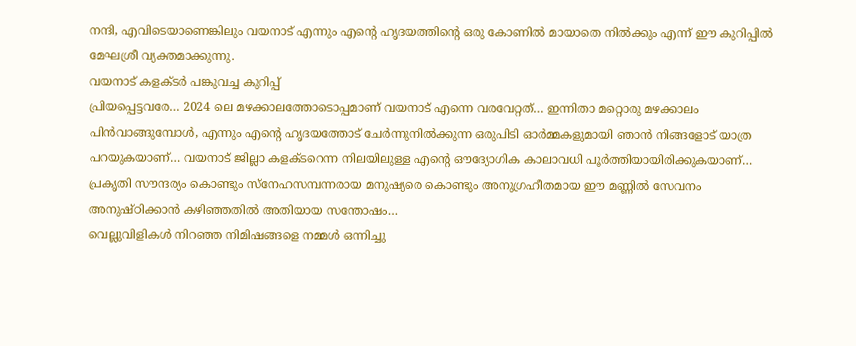നന്ദി, എവിടെയാണെങ്കിലും വയനാട് എന്നും എന്റെ ഹൃദയത്തിന്റെ ഒരു കോണിൽ മായാതെ നിൽക്കും എന്ന് ഈ കുറിപ്പിൽ മേഘശ്രീ വ്യക്തമാക്കുന്നു.
വയനാട് കളക്ടർ പങ്കുവച്ച കുറിപ്പ്
പ്രിയപ്പെട്ടവരേ… 2024 ലെ മഴക്കാലത്തോടൊപ്പമാണ് വയനാട് എന്നെ വരവേറ്റത്… ഇന്നിതാ മറ്റൊരു മഴക്കാലം പിൻവാങ്ങുമ്പോൾ, എന്നും എന്റെ ഹൃദയത്തോട് ചേർന്നുനിൽക്കുന്ന ഒരുപിടി ഓർമ്മകളുമായി ഞാൻ നിങ്ങളോട് യാത്ര പറയുകയാണ്… വയനാട് ജില്ലാ കളക്ടറെന്ന നിലയിലുള്ള എന്റെ ഔദ്യോഗിക കാലാവധി പൂർത്തിയായിരിക്കുകയാണ്… പ്രകൃതി സൗന്ദര്യം കൊണ്ടും സ്നേഹസമ്പന്നരായ മനുഷ്യരെ കൊണ്ടും അനുഗ്രഹീതമായ ഈ മണ്ണിൽ സേവനം അനുഷ്ഠിക്കാൻ കഴിഞ്ഞതിൽ അതിയായ സന്തോഷം…
വെല്ലുവിളികൾ നിറഞ്ഞ നിമിഷങ്ങളെ നമ്മൾ ഒന്നിച്ചു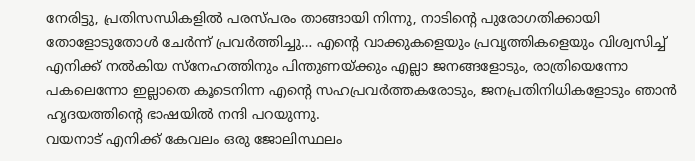നേരിട്ടു, പ്രതിസന്ധികളിൽ പരസ്പരം താങ്ങായി നിന്നു, നാടിന്റെ പുരോഗതിക്കായി തോളോടുതോൾ ചേർന്ന് പ്രവർത്തിച്ചു… എന്റെ വാക്കുകളെയും പ്രവൃത്തികളെയും വിശ്വസിച്ച് എനിക്ക് നൽകിയ സ്നേഹത്തിനും പിന്തുണയ്ക്കും എല്ലാ ജനങ്ങളോടും, രാത്രിയെന്നോ പകലെന്നോ ഇല്ലാതെ കൂടെനിന്ന എന്റെ സഹപ്രവർത്തകരോടും, ജനപ്രതിനിധികളോടും ഞാൻ ഹൃദയത്തിന്റെ ഭാഷയിൽ നന്ദി പറയുന്നു.
വയനാട് എനിക്ക് കേവലം ഒരു ജോലിസ്ഥലം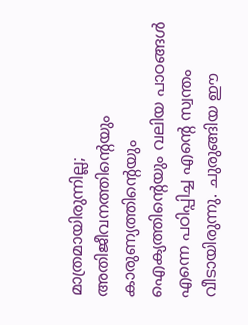മാത്രമായിരുന്നില്ല; അതിജീവനത്തിന്റെയും കാരുണ്യത്തിൻ്റെയും ഐക്യത്തിന്റെയും വലിയ പാഠങ്ങൾ എന്നെ പഠിപ്പിച്ച എന്റെ സ്വന്തം വീടായിരുന്നു. ചുരുങ്ങിയ ഈ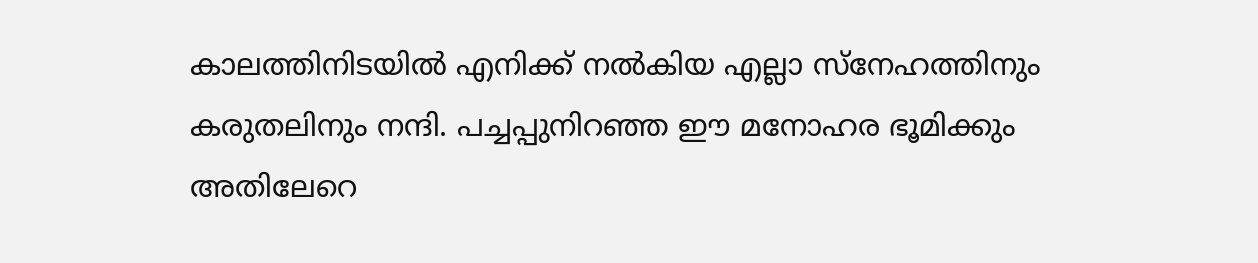കാലത്തിനിടയിൽ എനിക്ക് നൽകിയ എല്ലാ സ്നേഹത്തിനും കരുതലിനും നന്ദി. പച്ചപ്പുനിറഞ്ഞ ഈ മനോഹര ഭൂമിക്കും അതിലേറെ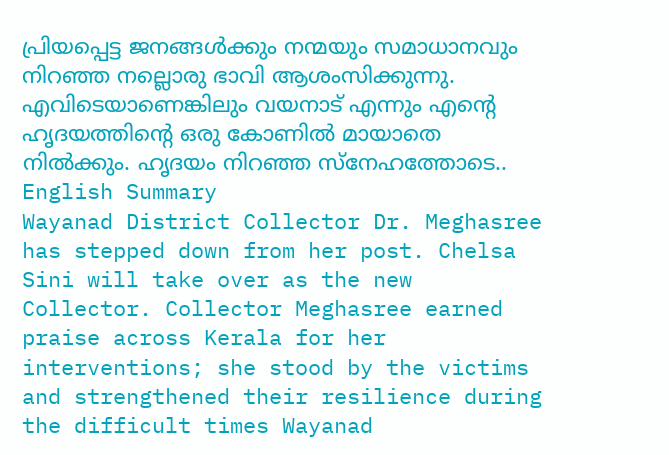പ്രിയപ്പെട്ട ജനങ്ങൾക്കും നന്മയും സമാധാനവും നിറഞ്ഞ നല്ലൊരു ഭാവി ആശംസിക്കുന്നു. എവിടെയാണെങ്കിലും വയനാട് എന്നും എന്റെ ഹൃദയത്തിന്റെ ഒരു കോണിൽ മായാതെ നിൽക്കും. ഹൃദയം നിറഞ്ഞ സ്നേഹത്തോടെ..
English Summary
Wayanad District Collector Dr. Meghasree has stepped down from her post. Chelsa Sini will take over as the new Collector. Collector Meghasree earned praise across Kerala for her interventions; she stood by the victims and strengthened their resilience during the difficult times Wayanad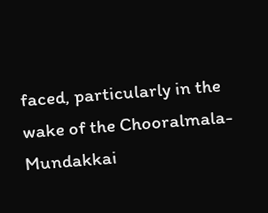faced, particularly in the wake of the Chooralmala-Mundakkai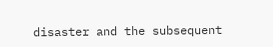disaster and the subsequent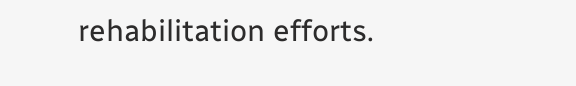rehabilitation efforts.